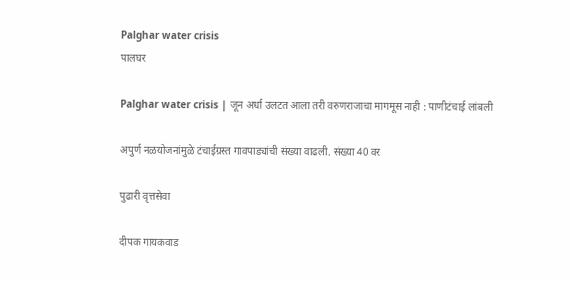Palghar water crisis
पालघर

Palghar water crisis | जून अर्धा उलटत आला तरी वरुणराजाचा मागमूस नाही : पाणीटंचाई लांबली

अपुर्ण नळयोजनांमुळे टंचाईग्रस्त गावपाड्यांची संख्या वाढली. संख्या 40 वर

पुढारी वृत्तसेवा

दीपक गायकवाड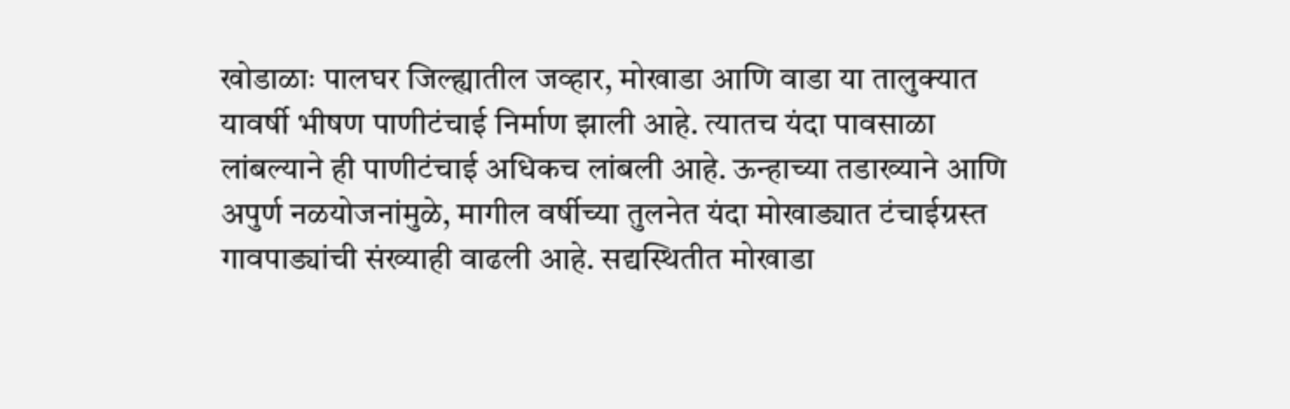खोडाळाः पालघर जिल्ह्यातील जव्हार, मोखाडा आणि वाडा या तालुक्यात यावर्षी भीषण पाणीटंचाई निर्माण झाली आहे. त्यातच यंदा पावसाळा लांबल्याने ही पाणीटंचाई अधिकच लांबली आहे. ऊन्हाच्या तडाख्याने आणि अपुर्ण नळयोजनांमुळे, मागील वर्षीच्या तुलनेत यंदा मोखाड्यात टंचाईग्रस्त गावपाड्यांची संख्याही वाढली आहे. सद्यस्थितीत मोखाडा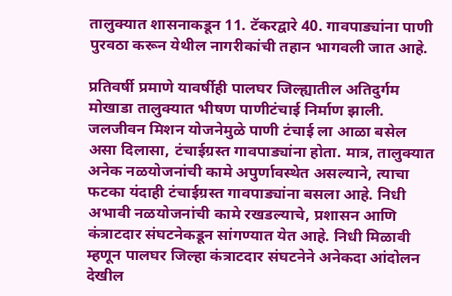तालुक्यात शासनाकडून 11. टॅकरद्वारे 40. गावपाड्यांना पाणी पुरवठा करून येथील नागरीकांची तहान भागवली जात आहे.

प्रतिवर्षी प्रमाणे यावर्षीही पालघर जिल्ह्यातील अतिदुर्गम मोखाडा तालुक्यात भीषण पाणीटंचाई निर्माण झाली. जलजीवन मिशन योजनेमुळे पाणी टंचाई ला आळा बसेल असा दिलासा, टंचाईग्रस्त गावपाड्यांना होता. मात्र, तालुक्यात अनेक नळयोजनांची कामे अपुर्णावस्थेत असल्याने, त्याचा फटका यंदाही टंचाईग्रस्त गावपाड्यांना बसला आहे. निधी अभावी नळयोजनांची कामे रखडल्याचे, प्रशासन आणि कंत्राटदार संघटनेकडून सांगण्यात येत आहे. निधी मिळावी म्हणून पालघर जिल्हा कंत्राटदार संघटनेने अनेकदा आंदोलन देखील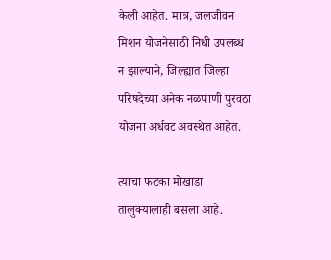केली आहेत. मात्र, जलजीवन मिशन योजनेसाठी निधी उपलब्ध न झाल्याने, जिल्ह्यात जिल्हा परिषदेच्या अनेक नळपाणी पुरवठा योजना अर्धवट अवस्थेत आहेत.

त्याचा फटका मोखाडा तालुक्यालाही बसला आहे.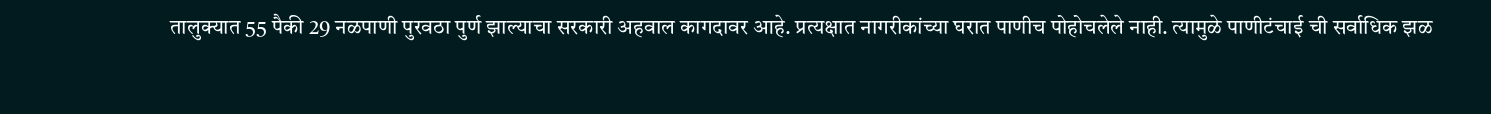तालुक्यात 55 पैकी 29 नळपाणी पुरवठा पुर्ण झाल्याचा सरकारी अहवाल कागदावर आहे. प्रत्यक्षात नागरीकांच्या घरात पाणीच पोहोचलेले नाही. त्यामुळे पाणीटंचाई ची सर्वाधिक झळ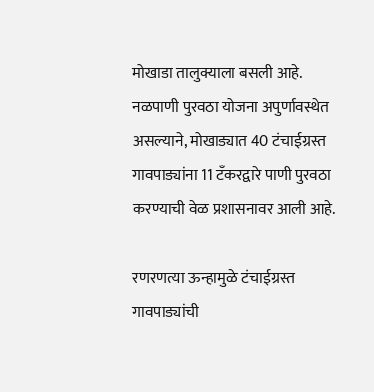मोखाडा तालुक्याला बसली आहे. नळपाणी पुरवठा योजना अपुर्णावस्थेत असल्याने, मोखाड्यात 40 टंचाईग्रस्त गावपाड्यांना 11 टँकरद्वारे पाणी पुरवठा करण्याची वेळ प्रशासनावर आली आहे.

रणरणत्या ऊन्हामुळे टंचाईग्रस्त गावपाड्यांची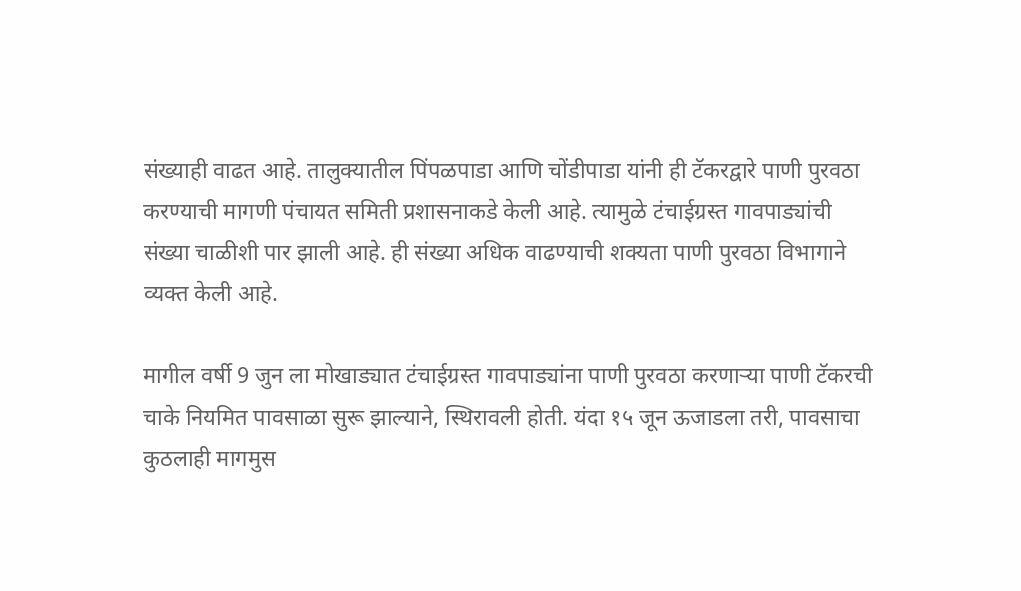संख्याही वाढत आहे. तालुक्यातील पिंपळपाडा आणि चोंडीपाडा यांनी ही टॅकरद्वारे पाणी पुरवठा करण्याची मागणी पंचायत समिती प्रशासनाकडे केली आहे. त्यामुळे टंचाईग्रस्त गावपाड्यांची संख्या चाळीशी पार झाली आहे. ही संख्या अधिक वाढण्याची शक्यता पाणी पुरवठा विभागाने व्यक्त केली आहे.

मागील वर्षी 9 जुन ला मोखाड्यात टंचाईग्रस्त गावपाड्यांना पाणी पुरवठा करणाऱ्या पाणी टॅकरची चाके नियमित पावसाळा सुरू झाल्याने, स्थिरावली होती. यंदा १५ जून ऊजाडला तरी, पावसाचा कुठलाही मागमुस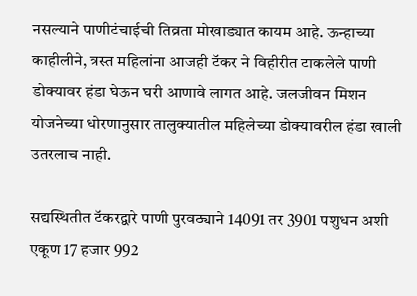नसल्याने पाणीटंचाईची तिव्रता मोखाड्यात कायम आहे. ऊन्हाच्या काहीलीने, त्रस्त महिलांना आजही टॅकर ने विहीरीत टाकलेले पाणी डोक्यावर हंडा घेऊन घरी आणावे लागत आहे. जलजीवन मिशन योजनेच्या धोरणानुसार तालुक्यातील महिलेच्या डोक्यावरील हंडा खाली उतरलाच नाही.

सद्यस्थितीत टॅकरद्वारे पाणी पुरवठ्याने 14091 तर 3901 पशुधन अशी एकूण 17 हजार 992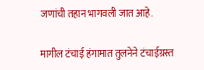जणांची तहान भागवली जात आहे.

मागील टंचाई हंगामात तुलनेने टंचाईग्रस्त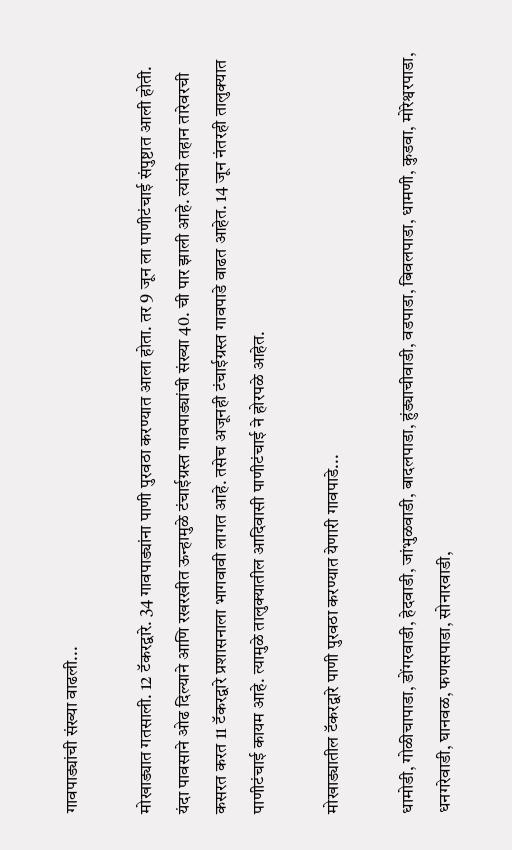गावपाड्यांची संख्या वाढली...

मोखाड्यात गतसाली. 12 टॅकरद्वारे. 34 गावपाड्यांना पाणी पुरवठा करण्यात आला होता. तर 9 जून ला पाणीटंचाई संपुष्टात आली होती. यंदा पावसाने ओढ दिल्याने आणि रखरखीत ऊन्हामुळे टंचाईग्रस्त गावपाड्यांची संख्या 40. ची पार झाली आहे. त्यांची तहान तारेवरची कसरत करत 11 टॅकरद्वारे प्रशासनाला भागवावी लागत आहे. तसेच अजूनही टंचाईग्रस्त गावपाडे वाढत आहेत. 14 जून नंतरही तालुक्यात पाणीटंचाई कायम आहे. त्यामुळे तालुक्यातील आदिवासी पाणीटंचाई ने होरपळे आहेत.

मोखाड्यातील टॅकरद्वारे पाणी पुरवठा करण्यात येणारी गावपाडे...

धामोडी, गोळीचापाडा, डोंगरवाडी, हेदवाडी, जांभुळवाडी, बादलपाडा, हुंड्याचीवाडी, वडपाडा, बिवलपाडा, धामणी, कुडवा, मोरेश्वरपाडा, धनगरेवाडी, घानवळ, फणसपाडा, सोनारवाडी,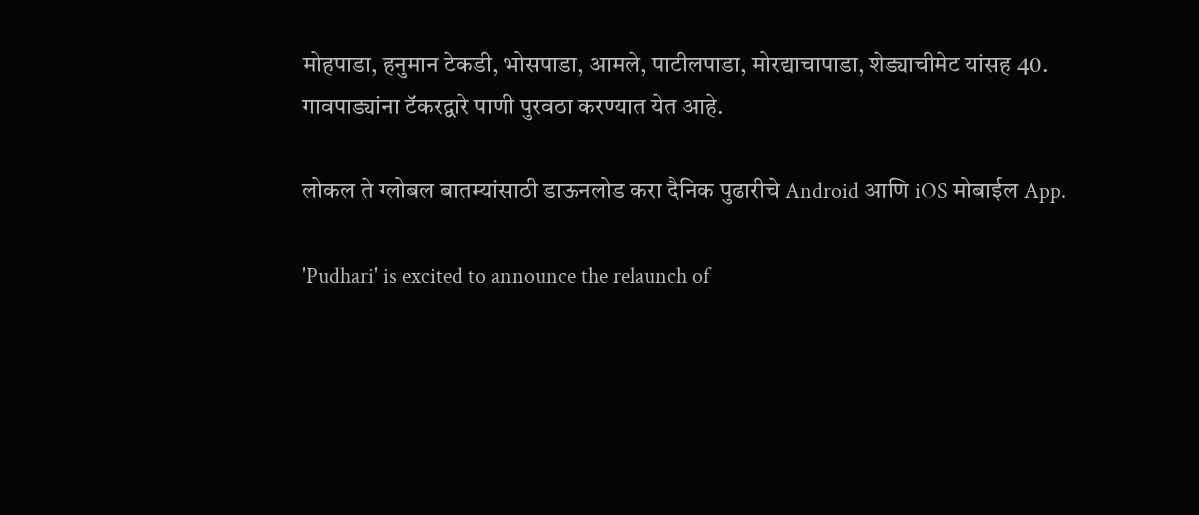मोहपाडा, हनुमान टेकडी, भोसपाडा, आमले, पाटीलपाडा, मोरद्याचापाडा, शेड्याचीमेट यांसह 40. गावपाड्यांना टॅकरद्वारे पाणी पुरवठा करण्यात येत आहे.

लोकल ते ग्लोबल बातम्यांसाठी डाऊनलोड करा दैनिक पुढारीचे Android आणि iOS मोबाईल App.

'Pudhari' is excited to announce the relaunch of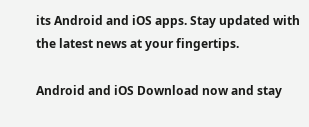its Android and iOS apps. Stay updated with the latest news at your fingertips.

Android and iOS Download now and stay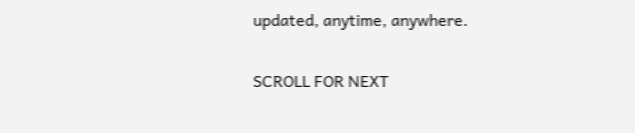updated, anytime, anywhere.

SCROLL FOR NEXT